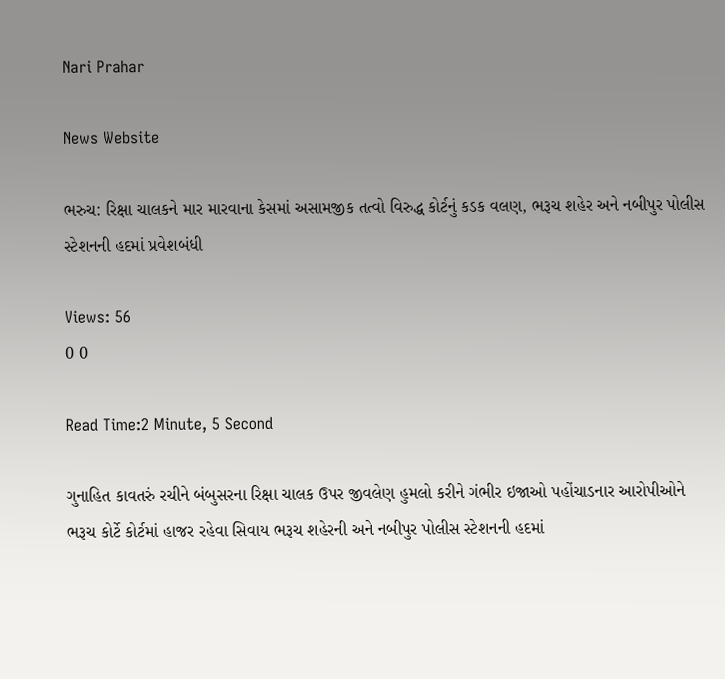Nari Prahar

News Website

ભરુચ: રિક્ષા ચાલકને માર મારવાના કેસમાં અસામજીક તત્વો વિરુદ્ધ કોર્ટનું કડક વલણ, ભરૂચ શહેર અને નબીપુર પોલીસ સ્ટેશનની હદમાં પ્રવેશબંધી

Views: 56
0 0

Read Time:2 Minute, 5 Second

ગુનાહિત કાવતરું રચીને બંબુસરના રિક્ષા ચાલક ઉપર જીવલેણ હુમલો કરીને ગંભીર ઇજાઓ પહોંચાડનાર આરોપીઓને ભરૂચ કોર્ટે કોર્ટમાં હાજર રહેવા સિવાય ભરૂચ શહેરની અને નબીપુર પોલીસ સ્ટેશનની હદમાં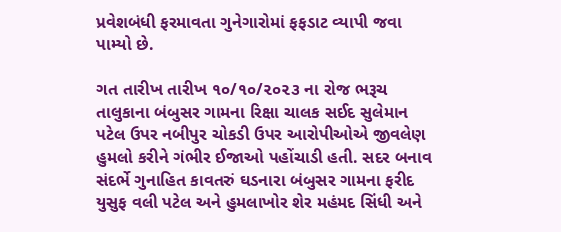પ્રવેશબંધી ફરમાવતા ગુનેગારોમાં ફફડાટ વ્યાપી જવા પામ્યો છે.

ગત તારીખ તારીખ ૧૦/૧૦/૨૦૨૩ ના રોજ ભરૂચ તાલુકાના બંબુસર ગામના રિક્ષા ચાલક સઈદ સુલેમાન પટેલ ઉપર નબીપુર ચોકડી ઉપર આરોપીઓએ જીવલેણ હુમલો કરીને ગંભીર ઈજાઓ પહોંચાડી હતી. સદર બનાવ સંદર્ભે ગુનાહિત કાવતરું ઘડનારા બંબુસર ગામના ફરીદ યુસુફ વલી પટેલ અને હુમલાખોર શેર મહંમદ સિંધી અને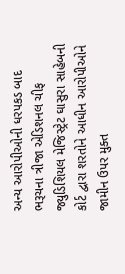અન્ય આરોપીઓની ધરપકડ બાદ ભરૂચના ત્રીજા એડિશનલ ચીફ જ્યુડિશિયલ મેજિસ્ટ્રેટ ઘાસુરા સાહેબની કોર્ટ દ્વારા શરતોને આધીન આરોપીઓને જામીન ઉપર મુક્ત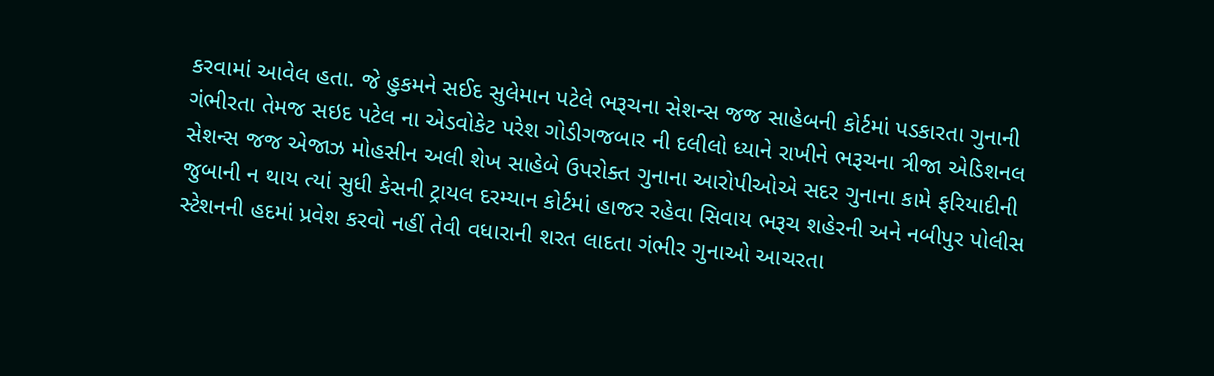કરવામાં આવેલ હતા. જે હુકમને સઈદ સુલેમાન પટેલે ભરૂચના સેશન્સ જજ સાહેબની કોર્ટમાં પડકારતા ગુનાની ગંભીરતા તેમજ સઇદ પટેલ ના એડવોકેટ પરેશ ગોડીગજબાર ની દલીલો ધ્યાને રાખીને ભરૂચના ત્રીજા એડિશનલ સેશન્સ જજ એજાઝ મોહસીન અલી શેખ સાહેબે ઉપરોક્ત ગુનાના આરોપીઓએ સદર ગુનાના કામે ફરિયાદીની જુબાની ન થાય ત્યાં સુધી કેસની ટ્રાયલ દરમ્યાન કોર્ટમાં હાજર રહેવા સિવાય ભરૂચ શહેરની અને નબીપુર પોલીસ સ્ટેશનની હદમાં પ્રવેશ કરવો નહીં તેવી વધારાની શરત લાદતા ગંભીર ગુનાઓ આચરતા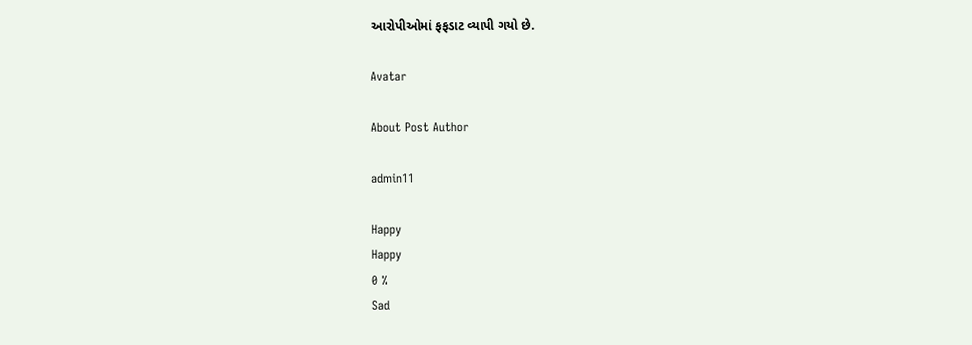આરોપીઓમાં ફફડાટ વ્યાપી ગયો છે.

Avatar

About Post Author

admin11

Happy
Happy
0 %
Sad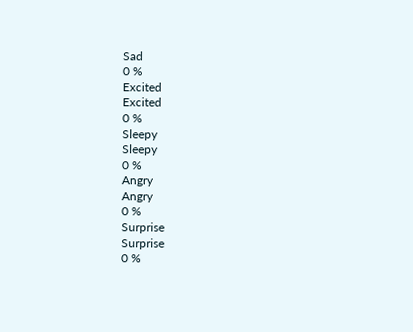Sad
0 %
Excited
Excited
0 %
Sleepy
Sleepy
0 %
Angry
Angry
0 %
Surprise
Surprise
0 %